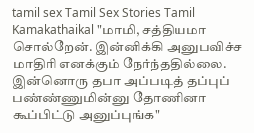tamil sex Tamil Sex Stories Tamil Kamakathaikal "மாமி, சத்தியமா சொல்றேன். இன்னிக்கி அனுபவிச்ச மாதிரி எனக்கும் நேர்ந்ததில்லை. இன்னொரு தபா அப்படித் தப்புப் பண்ண்ணுமின்னு தோணினா கூப்பிட்டு அனுப்புங்க"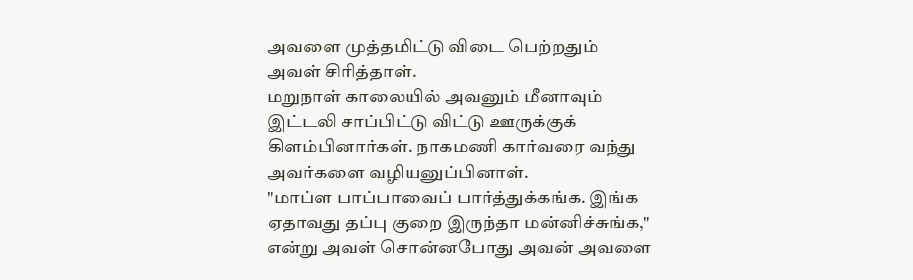அவளை முத்தமிட்டு விடை பெற்றதும் அவள் சிரித்தாள்.
மறுநாள் காலையில் அவனும் மீனாவும் இட்டலி சாப்பிட்டு விட்டு ஊருக்குக் கிளம்பினார்கள். நாகமணி கார்வரை வந்து அவர்களை வழியனுப்பினாள்.
"மாப்ள பாப்பாவைப் பார்த்துக்கங்க. இங்க ஏதாவது தப்பு குறை இருந்தா மன்னிச்சுங்க," என்று அவள் சொன்னபோது அவன் அவளை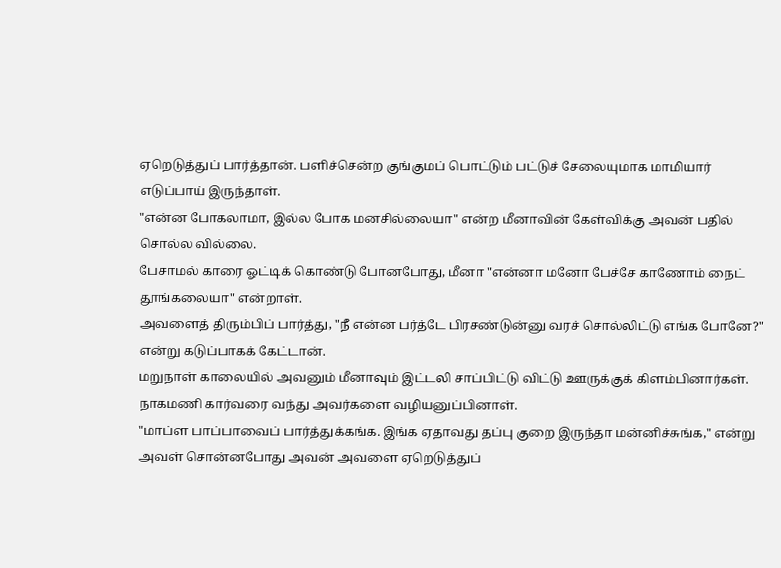ஏறெடுத்துப் பார்த்தான். பளிச்சென்ற குங்குமப் பொட்டும் பட்டுச் சேலையுமாக மாமியார் எடுப்பாய் இருந்தாள்.
"என்ன போகலாமா, இல்ல போக மனசில்லையா" என்ற மீனாவின் கேள்விக்கு அவன் பதில் சொல்ல வில்லை.
பேசாமல் காரை ஓட்டிக் கொண்டு போனபோது, மீனா "என்னா மனோ பேச்சே காணோம் நைட் தூங்கலையா" என்றாள்.
அவளைத் திரும்பிப் பார்த்து, "நீ என்ன பர்த்டே பிரசண்டுன்னு வரச் சொல்லிட்டு எங்க போனே?" என்று கடுப்பாகக் கேட்டான்.
மறுநாள் காலையில் அவனும் மீனாவும் இட்டலி சாப்பிட்டு விட்டு ஊருக்குக் கிளம்பினார்கள். நாகமணி கார்வரை வந்து அவர்களை வழியனுப்பினாள்.
"மாப்ள பாப்பாவைப் பார்த்துக்கங்க. இங்க ஏதாவது தப்பு குறை இருந்தா மன்னிச்சுங்க," என்று அவள் சொன்னபோது அவன் அவளை ஏறெடுத்துப்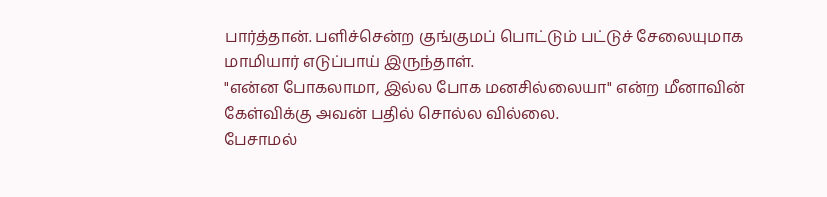பார்த்தான். பளிச்சென்ற குங்குமப் பொட்டும் பட்டுச் சேலையுமாக மாமியார் எடுப்பாய் இருந்தாள்.
"என்ன போகலாமா, இல்ல போக மனசில்லையா" என்ற மீனாவின் கேள்விக்கு அவன் பதில் சொல்ல வில்லை.
பேசாமல்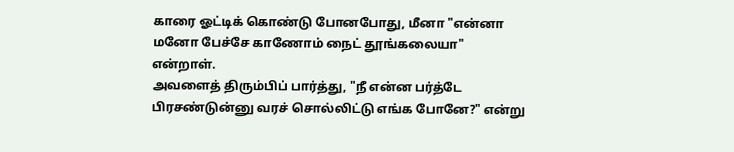காரை ஓட்டிக் கொண்டு போனபோது, மீனா "என்னா மனோ பேச்சே காணோம் நைட் தூங்கலையா" என்றாள்.
அவளைத் திரும்பிப் பார்த்து, "நீ என்ன பர்த்டே பிரசண்டுன்னு வரச் சொல்லிட்டு எங்க போனே?" என்று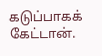கடுப்பாகக் கேட்டான்.